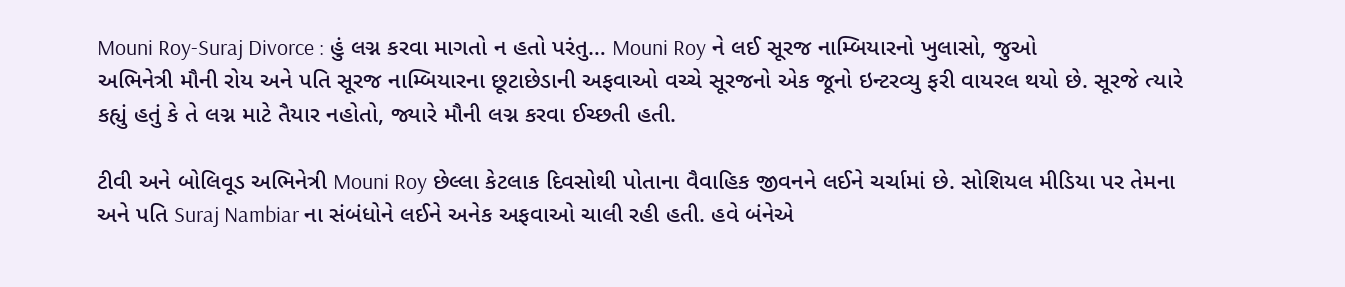Mouni Roy-Suraj Divorce : હું લગ્ન કરવા માગતો ન હતો પરંતુ… Mouni Roy ને લઈ સૂરજ નામ્બિયારનો ખુલાસો, જુઓ
અભિનેત્રી મૌની રોય અને પતિ સૂરજ નામ્બિયારના છૂટાછેડાની અફવાઓ વચ્ચે સૂરજનો એક જૂનો ઇન્ટરવ્યુ ફરી વાયરલ થયો છે. સૂરજે ત્યારે કહ્યું હતું કે તે લગ્ન માટે તૈયાર નહોતો, જ્યારે મૌની લગ્ન કરવા ઈચ્છતી હતી.

ટીવી અને બોલિવૂડ અભિનેત્રી Mouni Roy છેલ્લા કેટલાક દિવસોથી પોતાના વૈવાહિક જીવનને લઈને ચર્ચામાં છે. સોશિયલ મીડિયા પર તેમના અને પતિ Suraj Nambiar ના સંબંધોને લઈને અનેક અફવાઓ ચાલી રહી હતી. હવે બંનેએ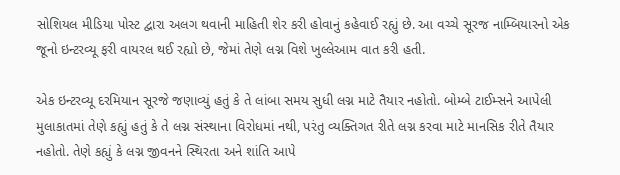સોશિયલ મીડિયા પોસ્ટ દ્વારા અલગ થવાની માહિતી શેર કરી હોવાનું કહેવાઈ રહ્યું છે. આ વચ્ચે સૂરજ નામ્બિયારનો એક જૂનો ઇન્ટરવ્યૂ ફરી વાયરલ થઈ રહ્યો છે, જેમાં તેણે લગ્ન વિશે ખુલ્લેઆમ વાત કરી હતી.

એક ઇન્ટરવ્યૂ દરમિયાન સૂરજે જણાવ્યું હતું કે તે લાંબા સમય સુધી લગ્ન માટે તૈયાર નહોતો. બોમ્બે ટાઈમ્સને આપેલી મુલાકાતમાં તેણે કહ્યું હતું કે તે લગ્ન સંસ્થાના વિરોધમાં નથી, પરંતુ વ્યક્તિગત રીતે લગ્ન કરવા માટે માનસિક રીતે તૈયાર નહોતો. તેણે કહ્યું કે લગ્ન જીવનને સ્થિરતા અને શાંતિ આપે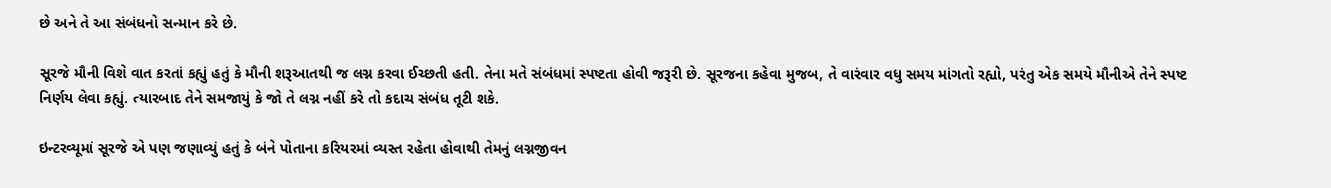છે અને તે આ સંબંધનો સન્માન કરે છે.

સૂરજે મૌની વિશે વાત કરતાં કહ્યું હતું કે મૌની શરૂઆતથી જ લગ્ન કરવા ઈચ્છતી હતી. તેના મતે સંબંધમાં સ્પષ્ટતા હોવી જરૂરી છે. સૂરજના કહેવા મુજબ, તે વારંવાર વધુ સમય માંગતો રહ્યો, પરંતુ એક સમયે મૌનીએ તેને સ્પષ્ટ નિર્ણય લેવા કહ્યું. ત્યારબાદ તેને સમજાયું કે જો તે લગ્ન નહીં કરે તો કદાચ સંબંધ તૂટી શકે.

ઇન્ટરવ્યૂમાં સૂરજે એ પણ જણાવ્યું હતું કે બંને પોતાના કરિયરમાં વ્યસ્ત રહેતા હોવાથી તેમનું લગ્નજીવન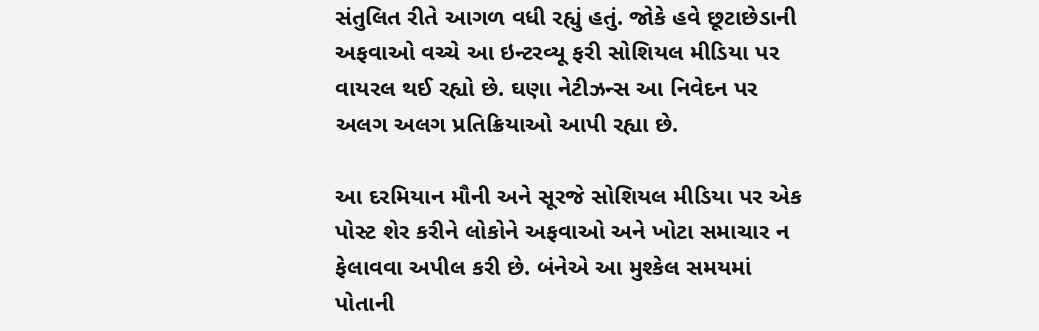સંતુલિત રીતે આગળ વધી રહ્યું હતું. જોકે હવે છૂટાછેડાની અફવાઓ વચ્ચે આ ઇન્ટરવ્યૂ ફરી સોશિયલ મીડિયા પર વાયરલ થઈ રહ્યો છે. ઘણા નેટીઝન્સ આ નિવેદન પર અલગ અલગ પ્રતિક્રિયાઓ આપી રહ્યા છે.

આ દરમિયાન મૌની અને સૂરજે સોશિયલ મીડિયા પર એક પોસ્ટ શેર કરીને લોકોને અફવાઓ અને ખોટા સમાચાર ન ફેલાવવા અપીલ કરી છે. બંનેએ આ મુશ્કેલ સમયમાં પોતાની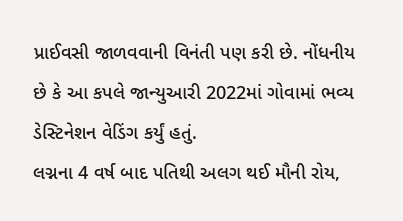પ્રાઈવસી જાળવવાની વિનંતી પણ કરી છે. નોંધનીય છે કે આ કપલે જાન્યુઆરી 2022માં ગોવામાં ભવ્ય ડેસ્ટિનેશન વેડિંગ કર્યું હતું.
લગ્નના 4 વર્ષ બાદ પતિથી અલગ થઈ મૌની રોય,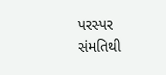પરસ્પર સંમતિથી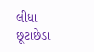લીધા છૂટાછેડા